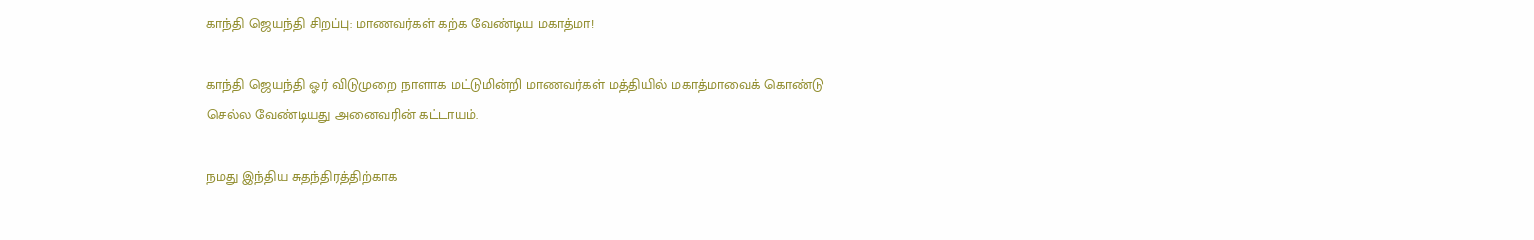காந்தி ஜெயந்தி சிறப்பு: மாணவர்கள் கற்க வேண்டிய மகாத்மா!

காந்தி ஜெயந்தி ஓர் விடுமுறை நாளாக மட்டுமின்றி மாணவர்கள் மத்தியில் மகாத்மாவைக் கொண்டு செல்ல வேண்டியது அனைவரின் கட்டாயம்.

நமது இந்திய சுதந்திரத்திற்காக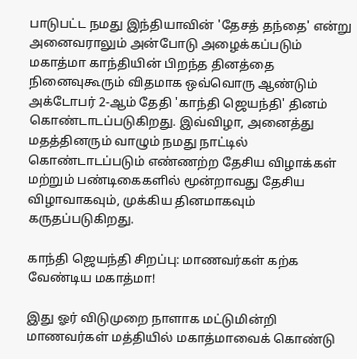பாடுபட்ட நமது இந்தியாவின் 'தேசத் தந்தை' என்று அனைவராலும் அன்போடு அழைக்கப்படும் மகாத்மா காந்தியின் பிறந்த தினத்தை நினைவுகூரும் விதமாக ஒவ்வொரு ஆண்டும் அக்டோபர் 2-ஆம் தேதி 'காந்தி ஜெயந்தி' தினம் கொண்டாடப்படுகிறது. இவ்விழா, அனைத்து மதத்தினரும் வாழும் நமது நாட்டில் கொண்டாடப்படும் எண்ணற்ற தேசிய விழாக்கள் மற்றும் பண்டிகைகளில் மூன்றாவது தேசிய விழாவாகவும், முக்கிய தினமாகவும் கருதப்படுகிறது.

காந்தி ஜெயந்தி சிறப்பு: மாணவர்கள் கற்க வேண்டிய மகாத்மா!

இது ஓர் விடுமுறை நாளாக மட்டுமின்றி மாணவர்கள் மத்தியில் மகாத்மாவைக் கொண்டு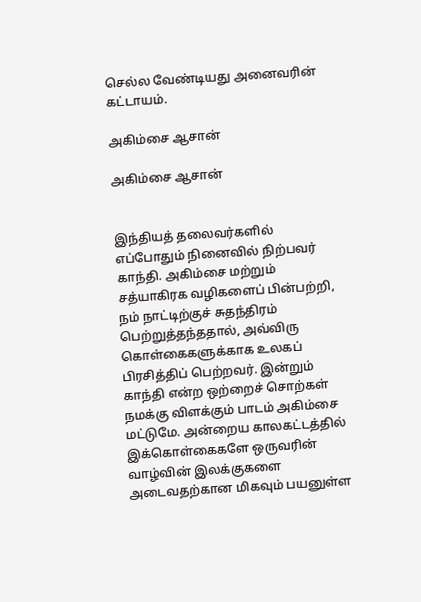செல்ல வேண்டியது அனைவரின் கட்டாயம்.

அகிம்சை ஆசான்

அகிம்சை ஆசான்


இந்தியத் தலைவர்களில் எப்போதும் நினைவில் நிற்பவர் காந்தி. அகிம்சை மற்றும் சத்யாகிரக வழிகளைப் பின்பற்றி, நம் நாட்டிற்குச் சுதந்திரம் பெற்றுத்தந்ததால், அவ்விரு கொள்கைகளுக்காக உலகப் பிரசித்திப் பெற்றவர். இன்றும் காந்தி என்ற ஒற்றைச் சொற்கள் நமக்கு விளக்கும் பாடம் அகிம்சை மட்டுமே. அன்றைய காலகட்டத்தில் இக்கொள்கைகளே ஒருவரின் வாழ்வின் இலக்குகளை அடைவதற்கான மிகவும் பயனுள்ள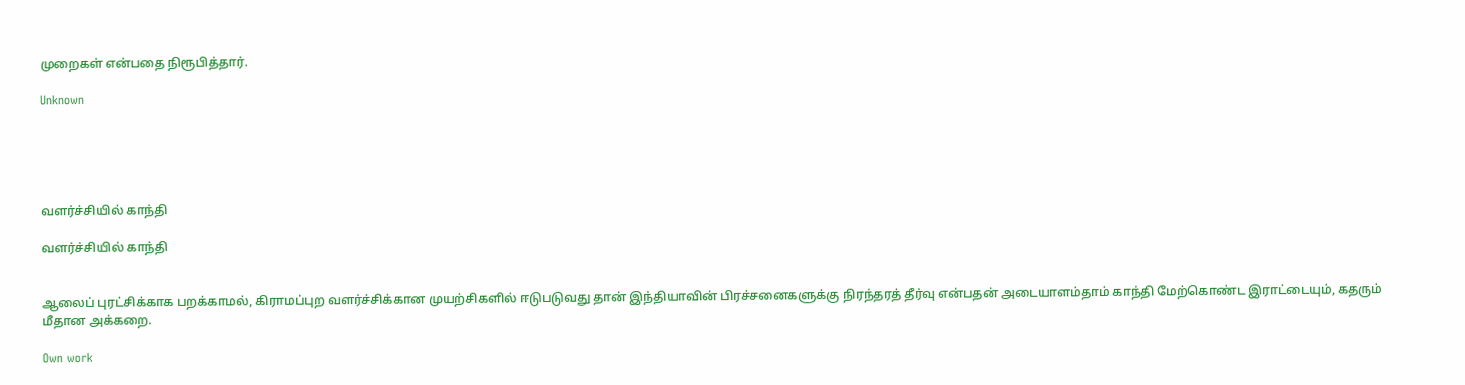முறைகள் என்பதை நிரூபித்தார்.

Unknown





வளர்ச்சியில் காந்தி

வளர்ச்சியில் காந்தி


ஆலைப் புரட்சிக்காக பறக்காமல், கிராமப்புற வளர்ச்சிக்கான முயற்சிகளில் ஈடுபடுவது தான் இந்தியாவின் பிரச்சனைகளுக்கு நிரந்தரத் தீர்வு என்பதன் அடையாளம்தாம் காந்தி மேற்கொண்ட இராட்டையும், கதரும் மீதான அக்கறை.

Own work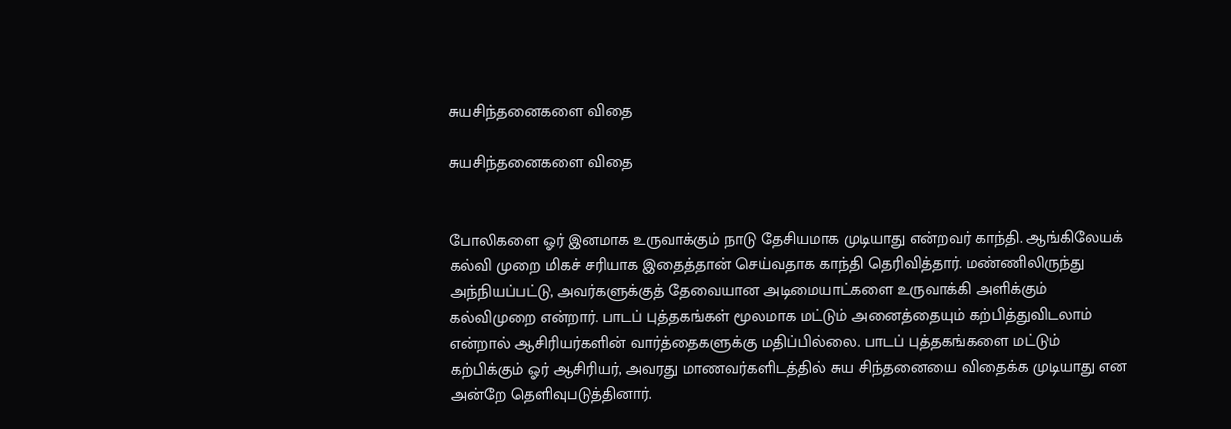சுயசிந்தனைகளை விதை

சுயசிந்தனைகளை விதை


போலிகளை ஓர் இனமாக உருவாக்கும் நாடு தேசியமாக முடியாது என்றவர் காந்தி. ஆங்கிலேயக் கல்வி முறை மிகச் சரியாக இதைத்தான் செய்வதாக காந்தி தெரிவித்தார். மண்ணிலிருந்து அந்நியப்பட்டு, அவர்களுக்குத் தேவையான அடிமையாட்களை உருவாக்கி அளிக்கும் கல்விமுறை என்றார். பாடப் புத்தகங்கள் மூலமாக மட்டும் அனைத்தையும் கற்பித்துவிடலாம் என்றால் ஆசிரியர்களின் வார்த்தைகளுக்கு மதிப்பில்லை. பாடப் புத்தகங்களை மட்டும் கற்பிக்கும் ஓர் ஆசிரியர், அவரது மாணவர்களிடத்தில் சுய சிந்தனையை விதைக்க முடியாது என அன்றே தெளிவுபடுத்தினார்.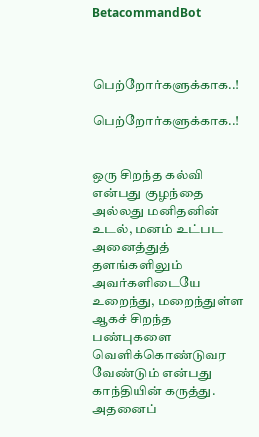BetacommandBot



பெற்றோர்களுக்காக..!

பெற்றோர்களுக்காக..!


ஒரு சிறந்த கல்வி என்பது குழந்தை அல்லது மனிதனின் உடல், மனம் உட்பட அனைத்துத் தளங்களிலும் அவர்களிடையே உறைந்து, மறைந்துள்ள ஆகச் சிறந்த பண்புகளை வெளிக்கொண்டுவர வேண்டும் என்பது காந்தியின் கருத்து. அதனைப்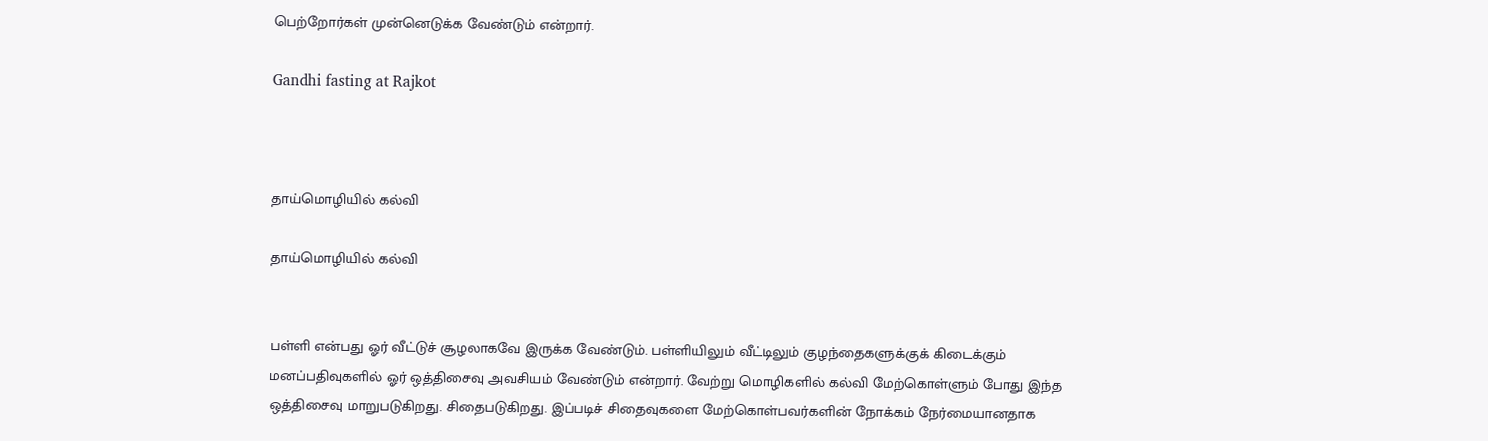பெற்றோர்கள் முன்னெடுக்க வேண்டும் என்றார்.

Gandhi fasting at Rajkot



தாய்மொழியில் கல்வி

தாய்மொழியில் கல்வி


பள்ளி என்பது ஓர் வீட்டுச் சூழலாகவே இருக்க வேண்டும். பள்ளியிலும் வீட்டிலும் குழந்தைகளுக்குக் கிடைக்கும் மனப்பதிவுகளில் ஓர் ஒத்திசைவு அவசியம் வேண்டும் என்றார். வேற்று மொழிகளில் கல்வி மேற்கொள்ளும் போது இந்த ஒத்திசைவு மாறுபடுகிறது. சிதைபடுகிறது. இப்படிச் சிதைவுகளை மேற்கொள்பவர்களின் நோக்கம் நேர்மையானதாக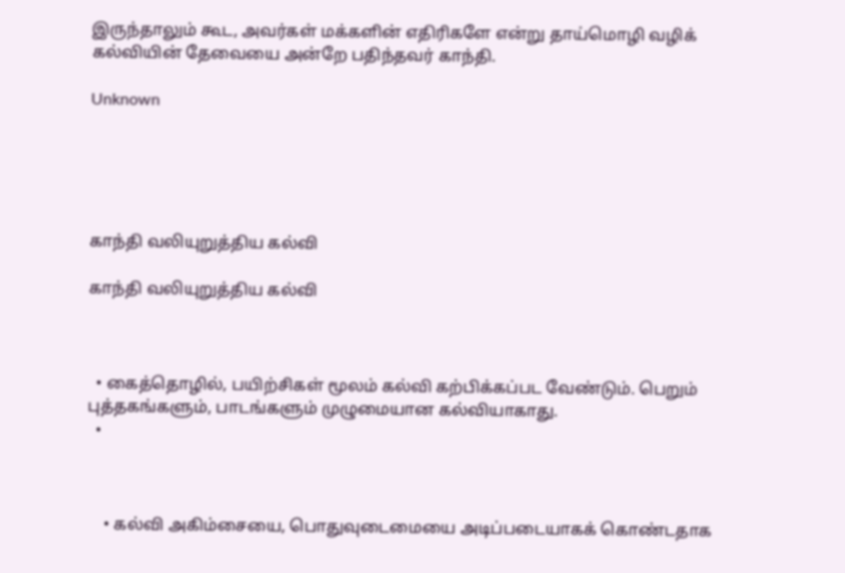இருந்தாலும் கூட, அவர்கள் மக்களின் எதிரிகளே என்று தாய்மொழி வழிக் கல்வியின் தேவையை அன்றே பதிந்தவர் காந்தி.

Unknown





காந்தி வலியுறுத்திய கல்வி

காந்தி வலியுறுத்திய கல்வி



  • கைத்தொழில், பயிற்சிகள் மூலம் கல்வி கற்பிக்கப்பட வேண்டும். பெறும் புத்தகங்களும், பாடங்களும் முழுமையான கல்வியாகாது.
  •



    • கல்வி அகிம்சையை, பொதுவுடைமையை அடிப்படையாகக் கொண்டதாக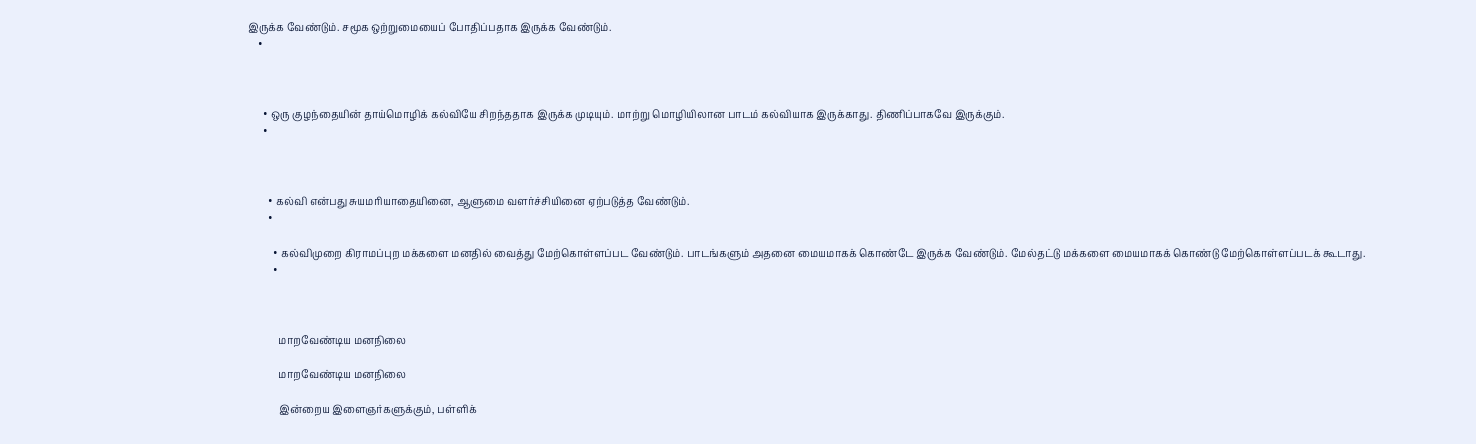இருக்க வேண்டும். சமூக ஒற்றுமையைப் போதிப்பதாக இருக்க வேண்டும்.
    •



      • ஒரு குழந்தையின் தாய்மொழிக் கல்வியே சிறந்ததாக இருக்க முடியும். மாற்று மொழியிலான பாடம் கல்வியாக இருக்காது. திணிப்பாகவே இருக்கும்.
      •



        • கல்வி என்பது சுயமரியாதையினை, ஆளுமை வளர்ச்சியினை ஏற்படுத்த வேண்டும்.
        •

          • கல்விமுறை கிராமப்புற மக்களை மனதில் வைத்து மேற்கொள்ளப்பட வேண்டும். பாடங்களும் அதனை மையமாகக் கொண்டே இருக்க வேண்டும். மேல்தட்டு மக்களை மையமாகக் கொண்டு மேற்கொள்ளப்படக் கூடாது.
          •



            மாறவேண்டிய மனநிலை

            மாறவேண்டிய மனநிலை

            இன்றைய இளைஞர்களுக்கும், பள்ளிக்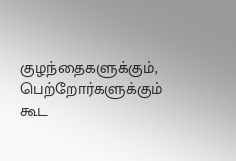குழந்தைகளுக்கும், பெற்றோர்களுக்கும் கூட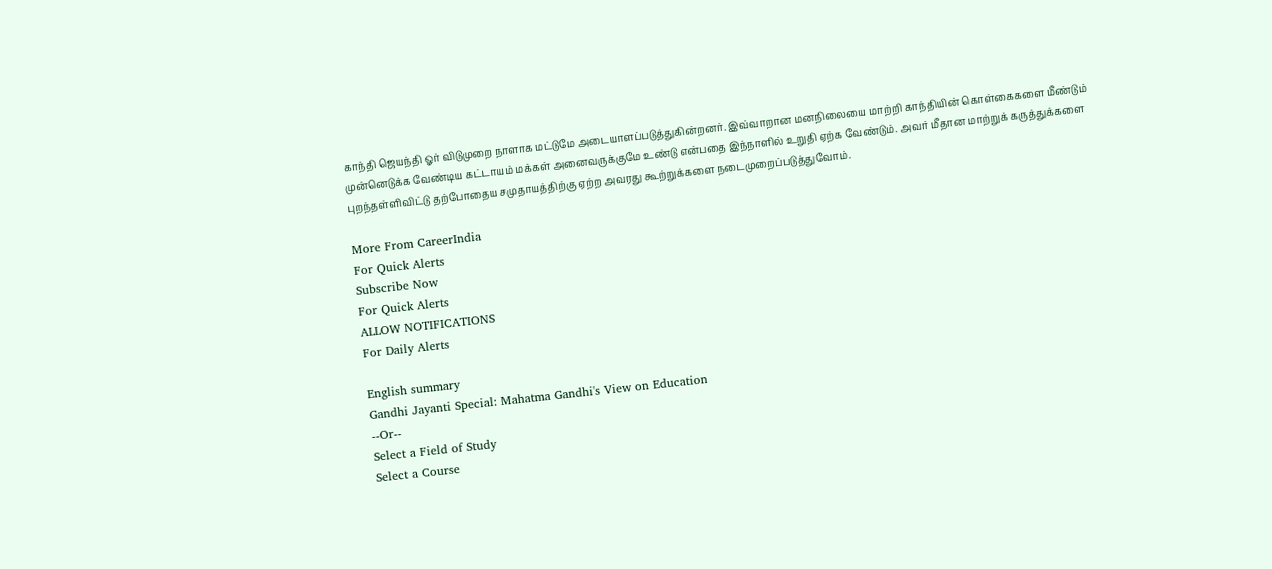காந்தி ஜெயந்தி ஓர் விடுமுறை நாளாக மட்டுமே அடையாளப்படுத்துகின்றனர். இவ்வாறான மனநிலையை மாற்றி காந்தியின் கொள்கைகளை மீண்டும் முன்னெடுக்க வேண்டிய கட்டாயம் மக்கள் அனைவருக்குமே உண்டு என்பதை இந்நாளில் உறுதி ஏற்க வேண்டும். அவர் மீதான மாற்றுக் கருத்துக்களை புறந்தள்ளிவிட்டு தற்போதைய சமுதாயத்திற்கு ஏற்ற அவரது கூற்றுக்களை நடைமுறைப்படுத்துவோம்.

More From CareerIndia
For Quick Alerts
Subscribe Now
For Quick Alerts
ALLOW NOTIFICATIONS
For Daily Alerts

English summary
Gandhi Jayanti Special: Mahatma Gandhi's View on Education
--Or--
Select a Field of Study
Select a Course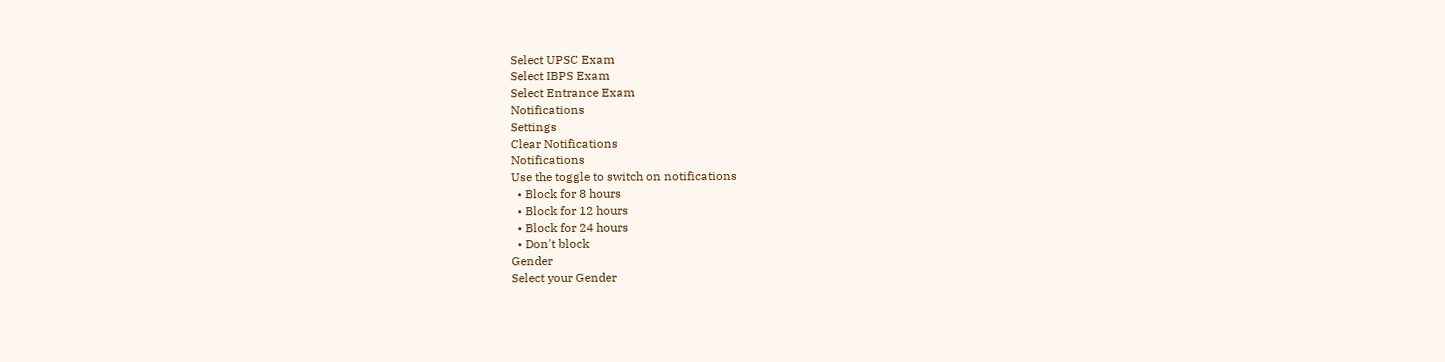Select UPSC Exam
Select IBPS Exam
Select Entrance Exam
Notifications
Settings
Clear Notifications
Notifications
Use the toggle to switch on notifications
  • Block for 8 hours
  • Block for 12 hours
  • Block for 24 hours
  • Don't block
Gender
Select your Gender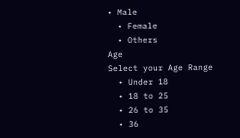• Male
  • Female
  • Others
Age
Select your Age Range
  • Under 18
  • 18 to 25
  • 26 to 35
  • 36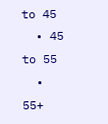to 45
  • 45 to 55
  • 55+